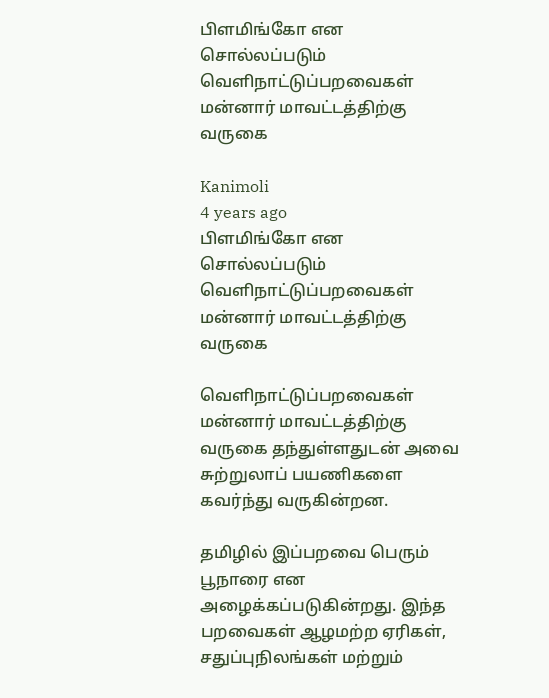பிளமிங்கோ என சொல்லப்படும் வெளிநாட்டுப்பறவைகள் மன்னார் மாவட்டத்திற்கு வருகை

Kanimoli
4 years ago
பிளமிங்கோ என சொல்லப்படும் வெளிநாட்டுப்பறவைகள் மன்னார் மாவட்டத்திற்கு வருகை

வெளிநாட்டுப்பறவைகள் மன்னார் மாவட்டத்திற்கு வருகை தந்துள்ளதுடன் அவை சுற்றுலாப் பயணிகளை கவர்ந்து வருகின்றன.

தமிழில் இப்பறவை பெரும் பூநாரை என அழைக்கப்படுகின்றது. இந்த பறவைகள் ஆழமற்ற ஏரிகள், சதுப்புநிலங்கள் மற்றும்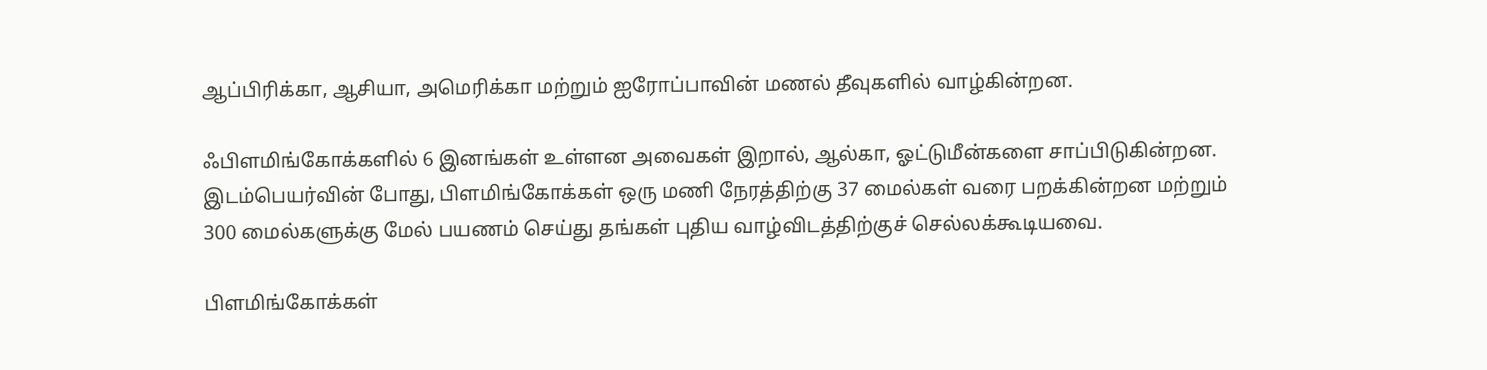ஆப்பிரிக்கா, ஆசியா, அமெரிக்கா மற்றும் ஐரோப்பாவின் மணல் தீவுகளில் வாழ்கின்றன.

ஃபிளமிங்கோக்களில் 6 இனங்கள் உள்ளன அவைகள் இறால், ஆல்கா, ஓட்டுமீன்களை சாப்பிடுகின்றன. இடம்பெயர்வின் போது, பிளமிங்கோக்கள் ஒரு மணி நேரத்திற்கு 37 மைல்கள் வரை பறக்கின்றன மற்றும் 300 மைல்களுக்கு மேல் பயணம் செய்து தங்கள் புதிய வாழ்விடத்திற்குச் செல்லக்கூடியவை.

பிளமிங்கோக்கள்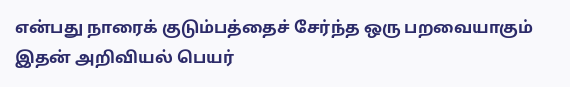என்பது நாரைக் குடும்பத்தைச் சேர்ந்த ஒரு பறவையாகும் இதன் அறிவியல் பெயர்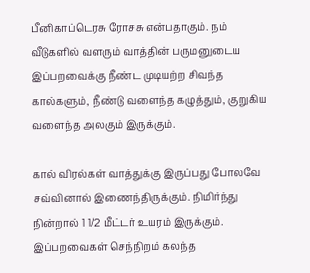பீனிகாப்டெரசு ரோசசு என்பதாகும். நம் வீடுகளில் வளரும் வாத்தின் பருமனுடைய இப்பறவைக்கு நீண்ட முடியற்ற சிவந்த கால்களும், நீண்டு வளைந்த கழுத்தும், குறுகிய வளைந்த அலகும் இருக்கும்.

கால் விரல்கள் வாத்துக்கு இருப்பது போலவே சவ்வினால் இணைந்திருக்கும். நிமிர்ந்து நின்றால் 1 1/2 மீட்டர் உயரம் இருக்கும். இப்பறவைகள் செந்நிறம் கலந்த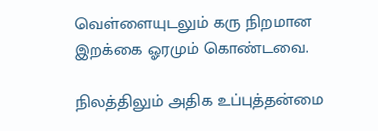வெள்ளையுடலும் கரு நிறமான இறக்கை ஓரமும் கொண்டவை.

நிலத்திலும் அதிக உப்புத்தன்மை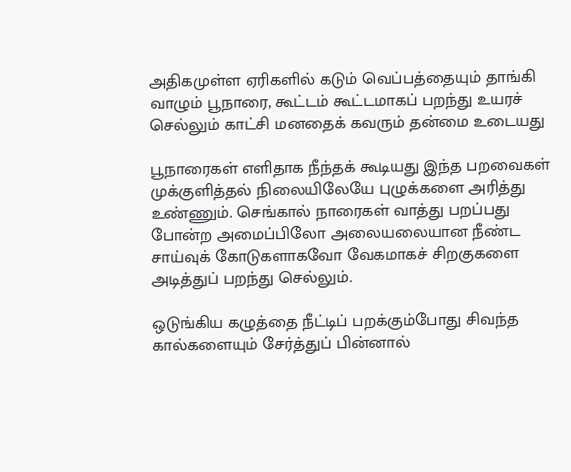அதிகமுள்ள ஏரிகளில் கடும் வெப்பத்தையும் தாங்கி வாழும் பூநாரை, கூட்டம் கூட்டமாகப் பறந்து உயரச் செல்லும் காட்சி மனதைக் கவரும் தன்மை உடையது

பூநாரைகள் எளிதாக நீந்தக் கூடியது இந்த பறவைகள் முக்குளித்தல் நிலையிலேயே புழுக்களை அரித்து உண்ணும். செங்கால் நாரைகள் வாத்து பறப்பது போன்ற அமைப்பிலோ அலையலையான நீண்ட சாய்வுக் கோடுகளாகவோ வேகமாகச் சிறகுகளை அடித்துப் பறந்து செல்லும்.

ஒடுங்கிய கழுத்தை நீட்டிப் பறக்கும்போது சிவந்த கால்களையும் சேர்த்துப் பின்னால்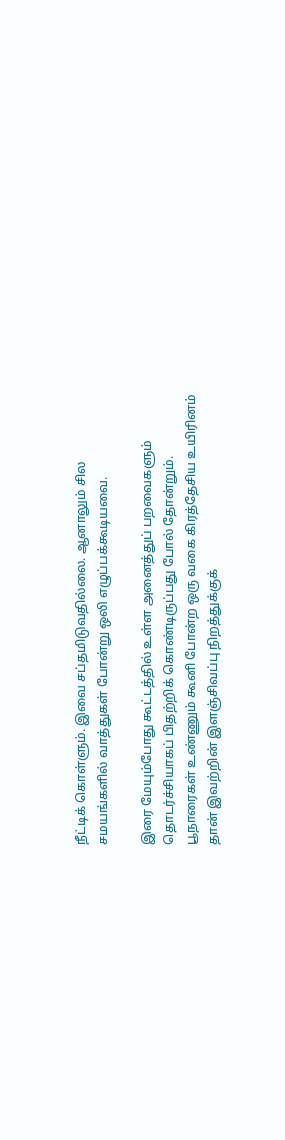நீட்டிக் கொள்ளும். இவை சப்தமிடுவதில்லை. ஆனாலும் சில சமயங்களில் வாத்துகள் போன்று ஒலி எழுப்பக்கூடியவை.

இரை மேயும்போது கூட்டத்தில் உள்ள அனைத்துப் பறவைகளும் தொடர்ச்சியாகப் பிதற்றிக் கொண்டிருப்பது போல் தோன்றும். பூநாரைகள் உண்ணும் கூனி போன்ற ஒரு வகை கிரத்தேசிய உயிரினம் தான் இவற்றின் இளஞ்சிவப்பு நிறத்துக்குக்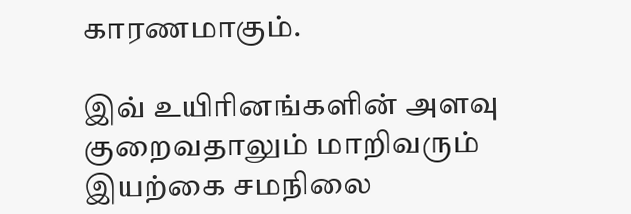காரணமாகும்.

இவ் உயிரினங்களின் அளவு குறைவதாலும் மாறிவரும் இயற்கை சமநிலை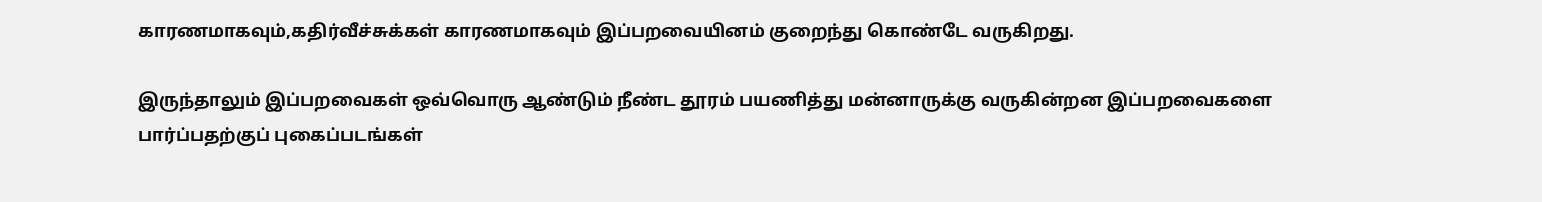காரணமாகவும்,கதிர்வீச்சுக்கள் காரணமாகவும் இப்பறவையினம் குறைந்து கொண்டே வருகிறது.

இருந்தாலும் இப்பறவைகள் ஒவ்வொரு ஆண்டும் நீண்ட தூரம் பயணித்து மன்னாருக்கு வருகின்றன இப்பறவைகளை பார்ப்பதற்குப் புகைப்படங்கள்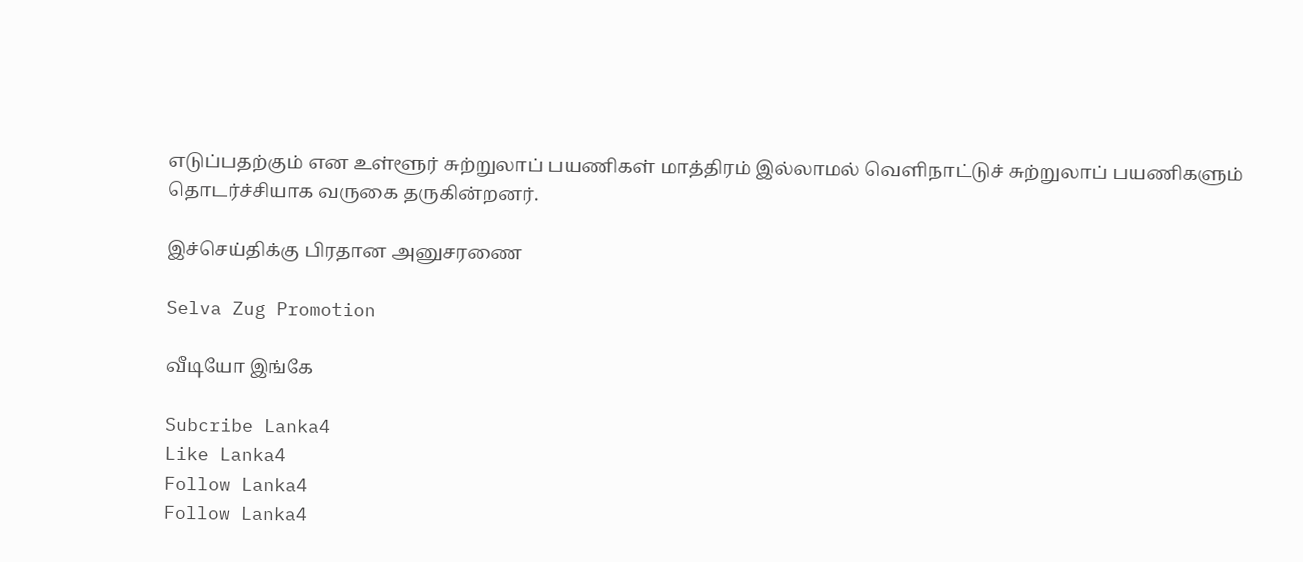எடுப்பதற்கும் என உள்ளூர் சுற்றுலாப் பயணிகள் மாத்திரம் இல்லாமல் வெளிநாட்டுச் சுற்றுலாப் பயணிகளும் தொடர்ச்சியாக வருகை தருகின்றனர்.

இச்செய்திக்கு பிரதான அனுசரணை

Selva Zug Promotion

வீடியோ இங்கே

Subcribe Lanka4
Like Lanka4
Follow Lanka4
Follow Lanka4